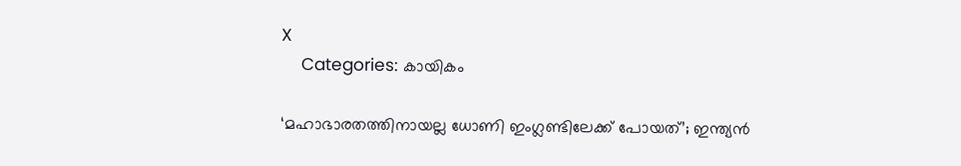X
    Categories: കായികം

‘മഹാഭാരതത്തിനായല്ല ധോണി ഇംഗ്ലണ്ടിലേക്ക് പോയത്’; ഇന്ത്യന്‍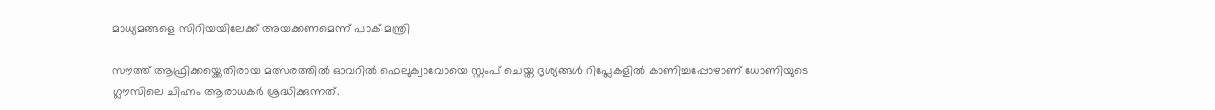മാധ്യമങ്ങളെ സിറിയയിലേക്ക് അയക്കണമെന്ന് പാക് മന്ത്രി

സൗത്ത് ആഫ്രിക്കയ്ക്കെതിരായ മത്സരത്തില്‍ ഓവറില്‍ ഫെലുക്വാവോയെ സ്റ്റംപ് ചെയ്ത ദൃശ്യങ്ങള്‍ റിപ്ലേകളില്‍ കാണിച്ചപ്പോഴാണ് ധോണിയുടെ ഗ്ലൗസിലെ ചിഹ്നം ആരാധകര്‍ ശ്രദ്ധിക്കുന്നത്.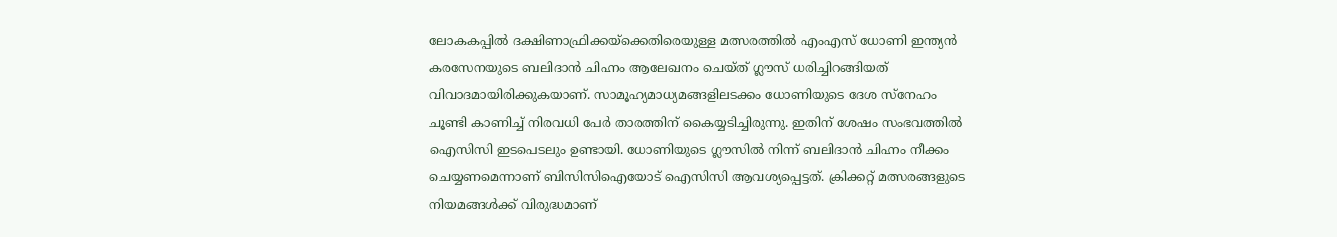ലോകകപ്പില്‍ ദക്ഷിണാഫ്രിക്കയ്ക്കെതിരെയുള്ള മത്സരത്തില്‍ എംഎസ് ധോണി ഇന്ത്യന്‍ കരസേനയുടെ ബലിദാന്‍ ചിഹ്നം ആലേഖനം ചെയ്ത് ഗ്ലൗസ് ധരിച്ചിറങ്ങിയത് വിവാദമായിരിക്കുകയാണ്. സാമൂഹ്യമാധ്യമങ്ങളിലടക്കം ധോണിയുടെ ദേശ സ്‌നേഹം ചൂണ്ടി കാണിച്ച് നിരവധി പേര്‍ താരത്തിന് കൈയ്യടിച്ചിരുന്നു. ഇതിന് ശേഷം സംഭവത്തില്‍ ഐസിസി ഇടപെടലും ഉണ്ടായി. ധോണിയുടെ ഗ്ലൗസില്‍ നിന്ന് ബലിദാന്‍ ചിഹ്നം നീക്കം ചെയ്യണമെന്നാണ് ബിസിസിഐയോട് ഐസിസി ആവശ്യപ്പെട്ടത്. ക്രിക്കറ്റ് മത്സരങ്ങളുടെ നിയമങ്ങള്‍ക്ക് വിരുദ്ധമാണ്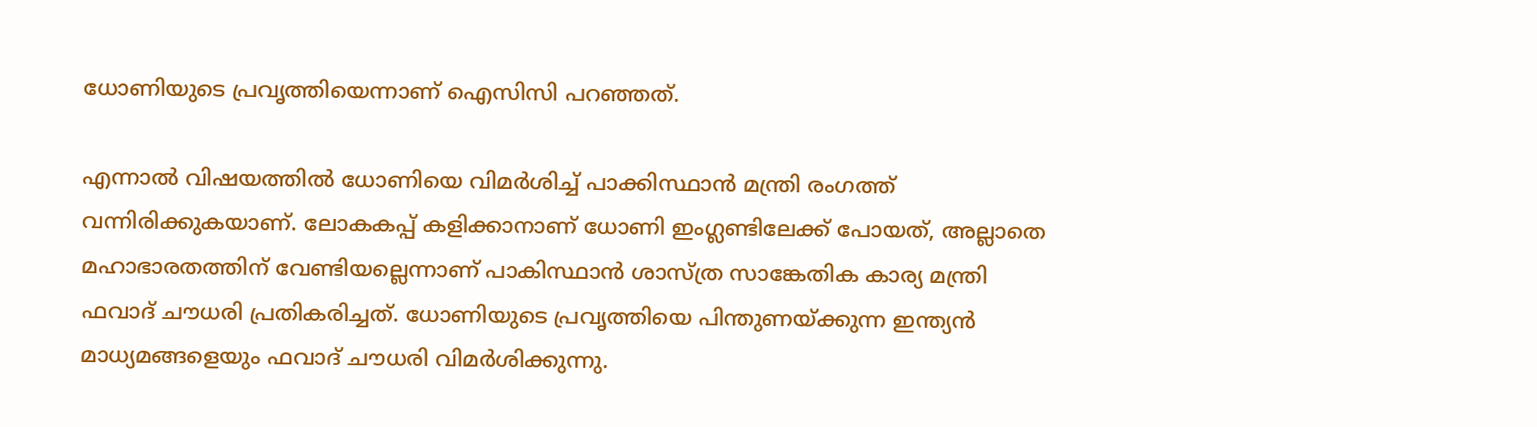ധോണിയുടെ പ്രവൃത്തിയെന്നാണ് ഐസിസി പറഞ്ഞത്.

എന്നാല്‍ വിഷയത്തില്‍ ധോണിയെ വിമര്‍ശിച്ച് പാക്കിസ്ഥാന്‍ മന്ത്രി രംഗത്ത് വന്നിരിക്കുകയാണ്. ലോകകപ്പ് കളിക്കാനാണ് ധോണി ഇംഗ്ലണ്ടിലേക്ക് പോയത്, അല്ലാതെ മഹാഭാരതത്തിന് വേണ്ടിയല്ലെന്നാണ് പാകിസ്ഥാന്‍ ശാസ്ത്ര സാങ്കേതിക കാര്യ മന്ത്രി ഫവാദ് ചൗധരി പ്രതികരിച്ചത്. ധോണിയുടെ പ്രവൃത്തിയെ പിന്തുണയ്ക്കുന്ന ഇന്ത്യന്‍ മാധ്യമങ്ങളെയും ഫവാദ് ചൗധരി വിമര്‍ശിക്കുന്നു.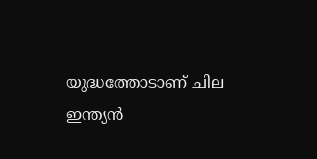യുദ്ധത്തോടാണ് ചില ഇന്ത്യന്‍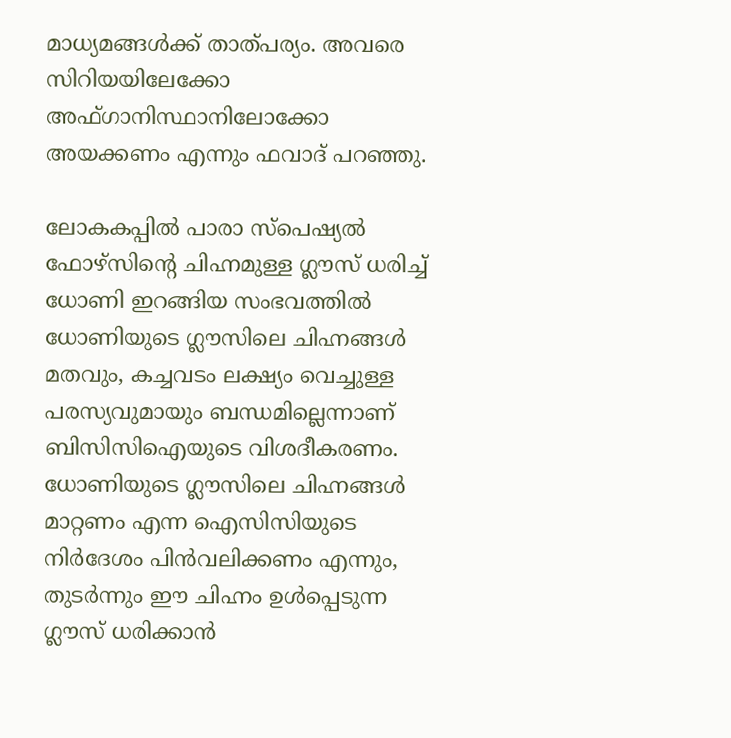മാധ്യമങ്ങള്‍ക്ക് താത്പര്യം. അവരെ സിറിയയിലേക്കോ അഫ്ഗാനിസ്ഥാനിലോക്കോ അയക്കണം എന്നും ഫവാദ് പറഞ്ഞു.

ലോകകപ്പില്‍ പാരാ സ്പെഷ്യല്‍ ഫോഴ്സിന്റെ ചിഹ്നമുള്ള ഗ്ലൗസ് ധരിച്ച് ധോണി ഇറങ്ങിയ സംഭവത്തില്‍ ധോണിയുടെ ഗ്ലൗസിലെ ചിഹ്നങ്ങള്‍ മതവും, കച്ചവടം ലക്ഷ്യം വെച്ചുള്ള പരസ്യവുമായും ബന്ധമില്ലെന്നാണ് ബിസിസിഐയുടെ വിശദീകരണം. ധോണിയുടെ ഗ്ലൗസിലെ ചിഹ്നങ്ങള്‍ മാറ്റണം എന്ന ഐസിസിയുടെ നിര്‍ദേശം പിന്‍വലിക്കണം എന്നും, തുടര്‍ന്നും ഈ ചിഹ്നം ഉള്‍പ്പെടുന്ന ഗ്ലൗസ് ധരിക്കാന്‍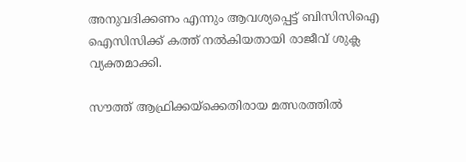അനുവദിക്കണം എന്നും ആവശ്യപ്പെട്ട് ബിസിസിഐ ഐസിസിക്ക് കത്ത് നല്‍കിയതായി രാജീവ് ശുക്ല വ്യക്തമാക്കി.

സൗത്ത് ആഫ്രിക്കയ്ക്കെതിരായ മത്സരത്തില്‍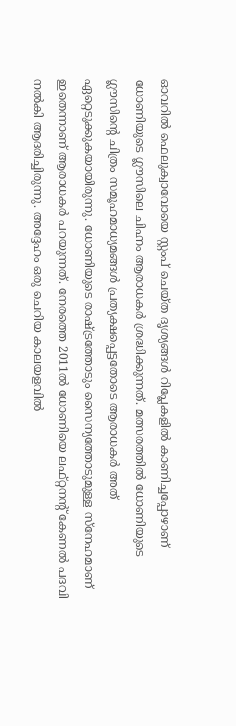ഓവറില്‍ ഫെലുക്വാവോയെ സ്റ്റംപ് ചെയ്ത ദൃശ്യങ്ങള്‍ റിപ്ലേകളില്‍ കാണിച്ചപ്പോഴാണ് ധോണിയുടെ ഗ്ലൗസിലെ ചിഹ്നം ആരാധകര്‍ ശ്രദ്ധിക്കുന്നത്. മത്സരത്തില്‍ ധോണിയുടെ ഗ്ലൗസിന്റെ ചിത്രം സമൂഹമാധ്യമങ്ങള്‍ പ്രത്യക്ഷപ്പെട്ടതോടെ ആരാധകര്‍ അത് ഏറ്റെടുക്കുകയായിരുന്നു. ധോണിയുടെ രാഷ്ട്രത്തോടും സൈന്യത്തോടുമുള്ള സ്‌നേഹമാണ് ഇതെന്നാണ് ആരാധകര്‍ പറയുന്നത്. നേരത്തെ 2011ല്‍ ധോണിയെ ലഫ്റ്റനന്റ് കേണല്‍ പദവി നല്‍കി ആദരിച്ചിരുന്നു. അദ്ദേഹം ഒരു ചെറിയ കാലയളവില്‍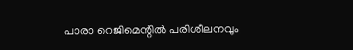പാരാ റെജിമെന്റില്‍ പരിശീലനവും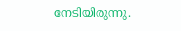നേടിയിരുന്നു.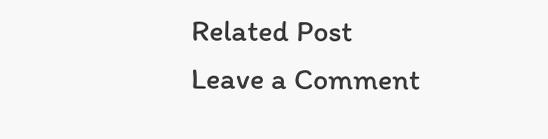Related Post
Leave a Comment